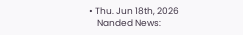• Thu. Jun 18th, 2026
    Nanded News: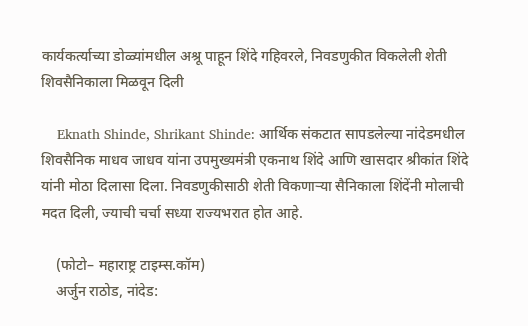कार्यकर्त्याच्या डोळ्यांमधील अश्रू पाहून शिंदे गहिवरले, निवडणुकीत विकलेली शेती शिवसैनिकाला मिळवून दिली

    Eknath Shinde, Shrikant Shinde: आर्थिक संकटात सापडलेल्या नांदेडमधील शिवसैनिक माधव जाधव यांना उपमुख्यमंत्री एकनाथ शिंदे आणि खासदार श्रीकांत शिंदे यांनी मोठा दिलासा दिला. निवडणुकीसाठी शेती विकणाऱ्या सैनिकाला शिंदेंनी मोलाची मदत दिली, ज्याची चर्चा सध्या राज्यभरात होत आहे.

    (फोटो– महाराष्ट्र टाइम्स.कॉम)
    अर्जुन राठोड, नांदेड: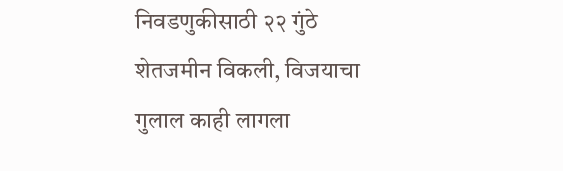निवडणुकीसाठी २२ गुंठे शेतजमीन विकली, विजयाचा गुलाल काही लागला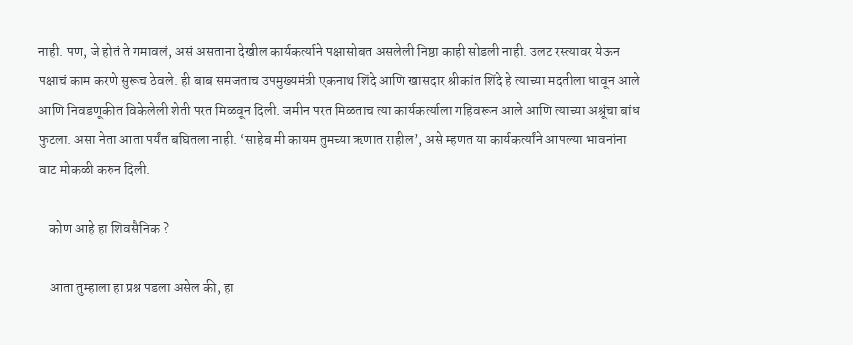नाही. पण, जे होतं ते गमावलं, असं असताना देखील कार्यकर्त्याने पक्षासोबत असलेली निष्ठा काही सोडली नाही. उलट रस्त्यावर येऊन पक्षाचं काम करणे सुरूच ठेवले. ही बाब समजताच उपमुख्यमंत्री एकनाथ शिंदे आणि खासदार श्रीकांत शिंदे हे त्याच्या मदतीला धावून आले आणि निवडणूकीत विकेलेली शेती परत मिळवून दिली. जमीन परत मिळताच त्या कार्यकर्त्याला गहिवरून आले आणि त्याच्या अश्रूंचा बांध फुटला. असा नेता आता पर्यंत बघितला नाही. ‘साहेब मी कायम तुमच्या ऋणात राहील’, असे म्हणत या कार्यकर्त्यांने आपल्या भावनांना वाट मोकळी करुन दिली.

    कोण आहे हा शिवसैनिक ?

    आता तुम्हाला हा प्रश्न पडला असेल की, हा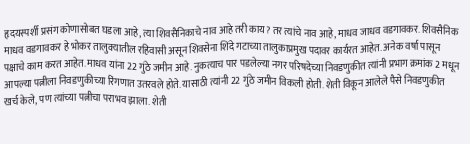हृदयस्पर्शी प्रसंग कोणासोबत घडला आहे, त्या शिवसैनिकाचे नाव आहे तरी काय? तर त्यांचे नाव आहे, माधव जाधव वडगावकर. शिवसैनिक माधव वडगावकर हे भोकर तालुक्यातील रहिवासी असून शिवसेना शिंदे गटाच्या तालुकाप्रमुख पदावर कार्यरत आहेत. अनेक वर्षा पासून पक्षाचे काम करत आहेत. माधव यांना 22 गुंठे जमीन आहे. नुकत्याच पार पडलेल्या नगर परिषदेच्या निवडणुकीत त्यांनी प्रभाग क्रमांक 2 मधून आपल्या पत्नीला निवडणुकीच्या रिंगणात उतरवले होते. यासाठी त्यांनी 22 गुंठे जमीन विकली होती. शेती विकून आलेले पैसे निवडणुकीत खर्च केले, पण त्यांच्या पत्नीचा पराभव झाला. शेती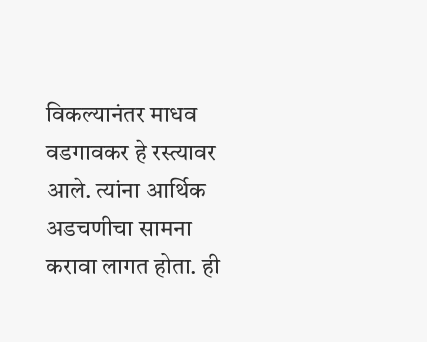विकल्यानंतर माधव वडगावकर हे रस्त्यावर आले. त्यांना आर्थिक अडचणीचा सामना करावा लागत होता. ही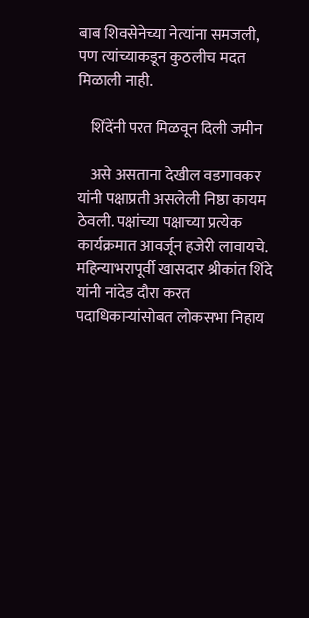बाब शिवसेनेच्या नेत्यांना समजली, पण त्यांच्याकडून कुठलीच मदत मिळाली नाही.

    शिंदेंनी परत मिळवून दिली जमीन

    असे असताना देखील वडगावकर यांनी पक्षाप्रती असलेली निष्ठा कायम ठेवली. पक्षांच्या पक्षाच्या प्रत्येक कार्यक्रमात आवर्जून हजेरी लावायचे. महिन्याभरापूर्वी खासदार श्रीकांत शिंदे यांनी नांदेड दौरा करत पदाधिकाऱ्यांसोबत लोकसभा निहाय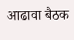आढावा बैठक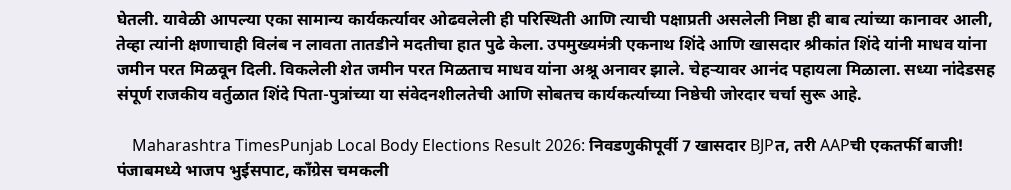घेतली. यावेळी आपल्या एका सामान्य कार्यकर्त्यावर ओढवलेली ही परिस्थिती आणि त्याची पक्षाप्रती असलेली निष्ठा ही बाब त्यांच्या कानावर आली, तेव्हा त्यांनी क्षणाचाही विलंब न लावता तातडीने मदतीचा हात पुढे केला. उपमुख्यमंत्री एकनाथ शिंदे आणि खासदार श्रीकांत शिंदे यांनी माधव यांना जमीन परत मिळवून दिली. विकलेली शेत जमीन परत मिळताच माधव यांना अश्रू अनावर झाले. चेहऱ्यावर आनंद पहायला मिळाला. सध्या नांदेडसह संपूर्ण राजकीय वर्तुळात शिंदे पिता-पुत्रांच्या या संवेदनशीलतेची आणि सोबतच कार्यकर्त्याच्या निष्ठेची जोरदार चर्चा सुरू आहे.

    Maharashtra TimesPunjab Local Body Elections Result 2026: निवडणुकीपूर्वी 7 खासदार BJPत, तरी AAPची एकतर्फी बाजी! पंजाबमध्ये भाजप भुईसपाट, काँग्रेस चमकली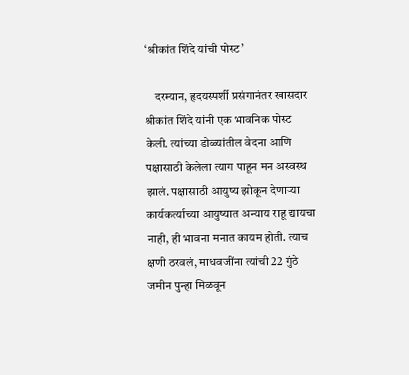‘श्रीकांत शिंदे यांची पोस्ट’

    दरम्यान, हृदयस्पर्शी प्रसंगानंतर खासदार श्रीकांत शिंदे यांनी एक भावनिक पोस्ट केली. त्यांच्या डोळ्यांतील वेदना आणि पक्षासाठी केलेला त्याग पाहून मन अस्वस्थ झालं. पक्षासाठी आयुष्य झोकून देणाऱ्या कार्यकर्त्याच्या आयुष्यात अन्याय राहू द्यायचा नाही, ही भावना मनात कायम होती. त्याच क्षणी ठरवलं, माधवजींना त्यांची 22 गुंठे जमीन पुन्हा मिळवून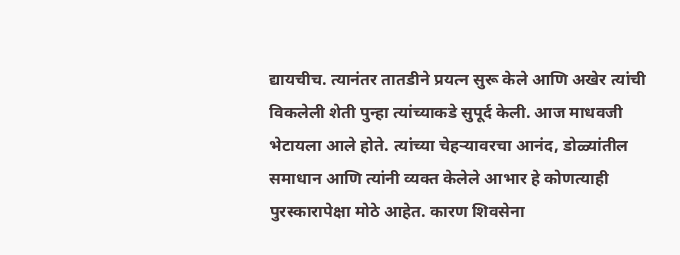द्यायचीच. त्यानंतर तातडीने प्रयत्न सुरू केले आणि अखेर त्यांची विकलेली शेती पुन्हा त्यांच्याकडे सुपूर्द केली. आज माधवजी भेटायला आले होते. त्यांच्या चेहऱ्यावरचा आनंद, डोळ्यांतील समाधान आणि त्यांनी व्यक्त केलेले आभार हे कोणत्याही पुरस्कारापेक्षा मोठे आहेत. कारण शिवसेना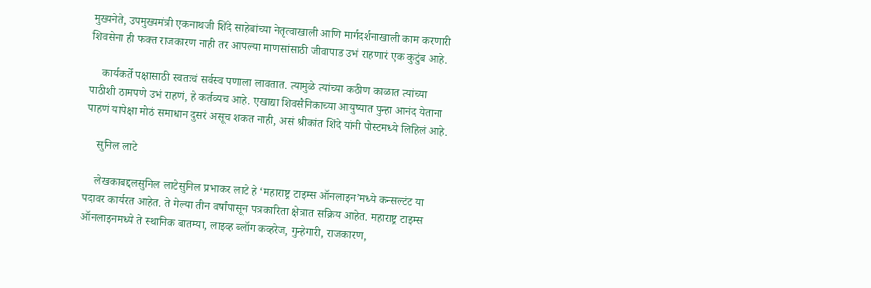मुख्यनेते, उपमुख्यमंत्री एकनाथजी शिंदे साहेबांच्या नेतृत्वाखाली आणि मार्गदर्शनाखाली काम करणारी शिवसेना ही फक्त राजकारण नाही तर आपल्या माणसांसाठी जीवापाड उभं राहणारं एक कुटुंब आहे.

    कार्यकर्ते पक्षासाठी स्वतःचं सर्वस्व पणाला लावतात. त्यामुळे त्यांच्या कठीण काळात त्यांच्या पाठीशी ठामपणे उभं राहणं, हे कर्तव्यच आहे. एखाद्या शिवसैनिकाच्या आयुष्यात पुन्हा आनंद येताना पाहणं यापेक्षा मोठं समाधान दुसरं असूच शकत नाही, असं श्रीकांत शिंदे यांनी पोस्टमध्ये लिहिलं आहे.

    सुनिल लाटे

    लेखकाबद्दलसुनिल लाटेसुनिल प्रभाकर लाटे हे ‘महाराष्ट्र टाइम्स ऑनलाइन’मध्ये कन्सल्टंट या पदावर कार्यरत आहेत. ते गेल्या तीन वर्षांपासून पत्रकारिता क्षेत्रात सक्रिय आहेत. महाराष्ट्र टाइम्स ऑनलाइनमध्ये ते स्थानिक बातम्या, लाइव्ह ब्लॉग कव्हरेज, गुन्हेगारी, राजकारण,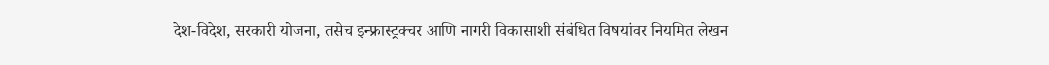देश-विदेश, सरकारी योजना, तसेच इन्फ्रास्ट्रक्चर आणि नागरी विकासाशी संबंधित विषयांवर नियमित लेखन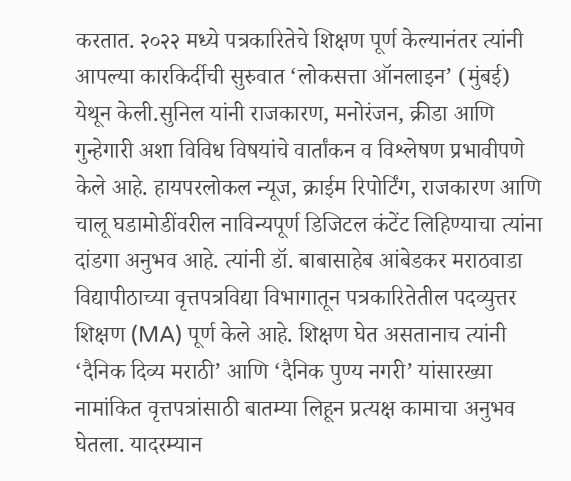करतात. २०२२ मध्ये पत्रकारितेचे शिक्षण पूर्ण केल्यानंतर त्यांनी आपल्या कारकिर्दीची सुरुवात ‘लोकसत्ता ऑनलाइन’ (मुंबई) येथून केली.सुनिल यांनी राजकारण, मनोरंजन, क्रीडा आणि गुन्हेगारी अशा विविध विषयांचे वार्तांकन व विश्लेषण प्रभावीपणे केले आहे. हायपरलोकल न्यूज, क्राईम रिपोर्टिंग, राजकारण आणि चालू घडामोडींवरील नाविन्यपूर्ण डिजिटल कंटेंट लिहिण्याचा त्यांना दांडगा अनुभव आहे. त्यांनी डॉ. बाबासाहेब आंबेडकर मराठवाडा विद्यापीठाच्या वृत्तपत्रविद्या विभागातून पत्रकारितेतील पदव्युत्तर शिक्षण (MA) पूर्ण केले आहे. शिक्षण घेत असतानाच त्यांनी ‘दैनिक दिव्य मराठी’ आणि ‘दैनिक पुण्य नगरी’ यांसारख्या नामांकित वृत्तपत्रांसाठी बातम्या लिहून प्रत्यक्ष कामाचा अनुभव घेतला. यादरम्यान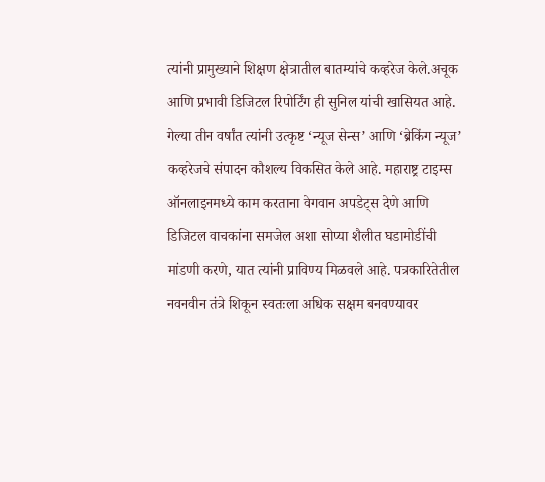त्यांनी प्रामुख्याने शिक्षण क्षेत्रातील बातम्यांचे कव्हरेज केले.अचूक आणि प्रभावी डिजिटल रिपोर्टिंग ही सुनिल यांची खासियत आहे. गेल्या तीन वर्षांत त्यांनी उत्कृष्ट ‘न्यूज सेन्स’ आणि ‘ब्रेकिंग न्यूज’ कव्हरेजचे संपादन कौशल्य विकसित केले आहे. महाराष्ट्र टाइम्स ऑनलाइनमध्ये काम करताना वेगवान अपडेट्स देणे आणि डिजिटल वाचकांना समजेल अशा सोप्या शैलीत घडामोडींची मांडणी करणे, यात त्यांनी प्राविण्य मिळवले आहे. पत्रकारितेतील नवनवीन तंत्रे शिकून स्वतःला अधिक सक्षम बनवण्यावर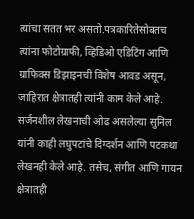त्यांचा सतत भर असतो.पत्रकारितेसोबतच त्यांना फोटोग्राफी, व्हिडिओ एडिटिंग आणि ग्राफिक्स डिझाइनची विशेष आवड असून, जाहिरात क्षेत्रातही त्यांनी काम केले आहे. सर्जनशील लेखनाची ओढ असलेल्या सुनिल यांनी काही लघुपटांचे दिग्दर्शन आणि पटकथा लेखनही केले आहे. तसेच, संगीत आणि गायन क्षेत्रातही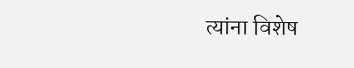त्यांना विशेष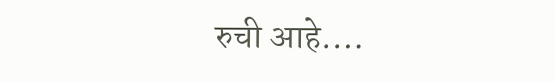रुची आहे.…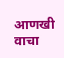आणखी वाचा